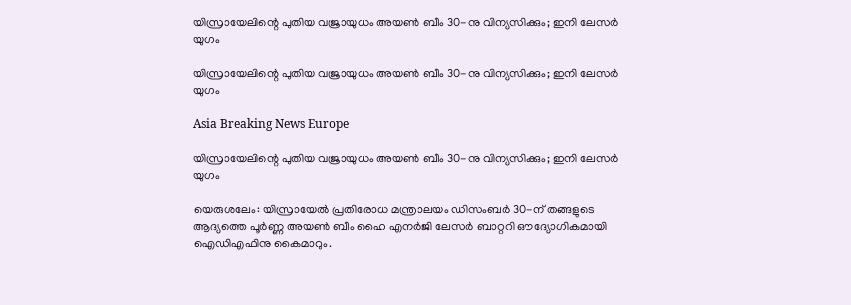യിസ്രായേലിന്റെ പുതിയ വജ്രായുധം അയണ്‍ ബീം 30-നു വിന്യസിക്കും; ഇനി ലേസര്‍ യുഗം

യിസ്രായേലിന്റെ പുതിയ വജ്രായുധം അയണ്‍ ബീം 30-നു വിന്യസിക്കും; ഇനി ലേസര്‍ യുഗം

Asia Breaking News Europe

യിസ്രായേലിന്റെ പുതിയ വജ്രായുധം അയണ്‍ ബീം 30-നു വിന്യസിക്കും; ഇനി ലേസര്‍ യുഗം

യെരുശലേം: യിസ്രായേല്‍ പ്രതിരോധ മന്ത്രാലയം ഡിസംബര്‍ 30-ന് തങ്ങളുടെ ആദ്യത്തെ പൂര്‍ണ്ണ അയണ്‍ ബീം ഹൈ എനര്‍ജി ലേസര്‍ ബാറ്ററി ഔദ്യോഗികമായി ഐഡിഎഫിനു കൈമാറും.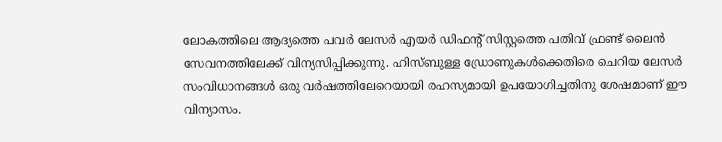ലോകത്തിലെ ആദ്യത്തെ പവര്‍ ലേസര്‍ എയര്‍ ഡിഫന്റ് സിസ്റ്റത്തെ പതിവ് ഫ്രണ്ട് ലൈന്‍ സേവനത്തിലേക്ക് വിന്യസിപ്പിക്കുന്നു. ഹിസ്ബുള്ള ഡ്രോണുകള്‍ക്കെതിരെ ചെറിയ ലേസര്‍ സംവിധാനങ്ങള്‍ ഒരു വര്‍ഷത്തിലേറെയായി രഹസ്യമായി ഉപയോഗിച്ചതിനു ശേഷമാണ് ഈ വിന്യാസം.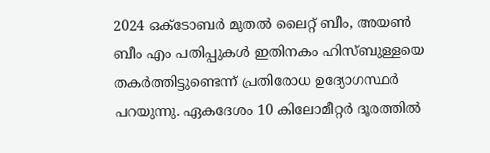2024 ഒക്ടോബര്‍ മുതല്‍ ലൈറ്റ് ബീം, അയണ്‍ ബീം എം പതിപ്പുകള്‍ ഇതിനകം ഹിസ്ബുള്ളയെ തകര്‍ത്തിട്ടുണ്ടെന്ന് പ്രതിരോധ ഉദ്യോഗസ്ഥര്‍ പറയുന്നു. ഏകദേശം 10 കിലോമീറ്റര്‍ ദൂരത്തില്‍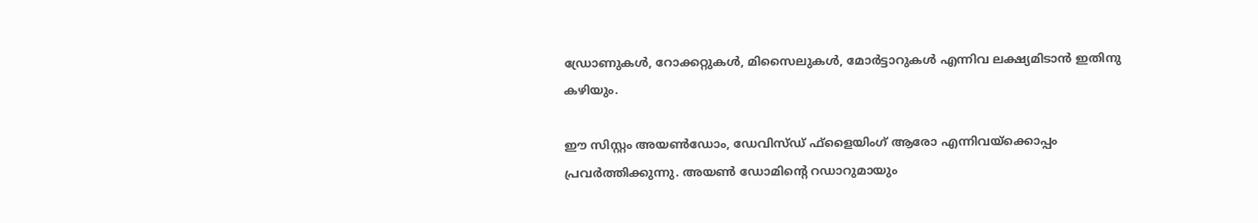ഡ്രോണുകള്‍, റോക്കറ്റുകള്‍, മിസൈലുകള്‍, മോര്‍ട്ടാറുകള്‍ എന്നിവ ലക്ഷ്യമിടാന്‍ ഇതിനു കഴിയും.

ഈ സിസ്റ്റം അയണ്‍ഡോം, ഡേവിസ്ഡ് ഫ്ളൈയിംഗ് ആരോ എന്നിവയ്ക്കൊപ്പം പ്രവര്‍ത്തിക്കുന്നു. അയണ്‍ ഡോമിന്റെ റഡാറുമായും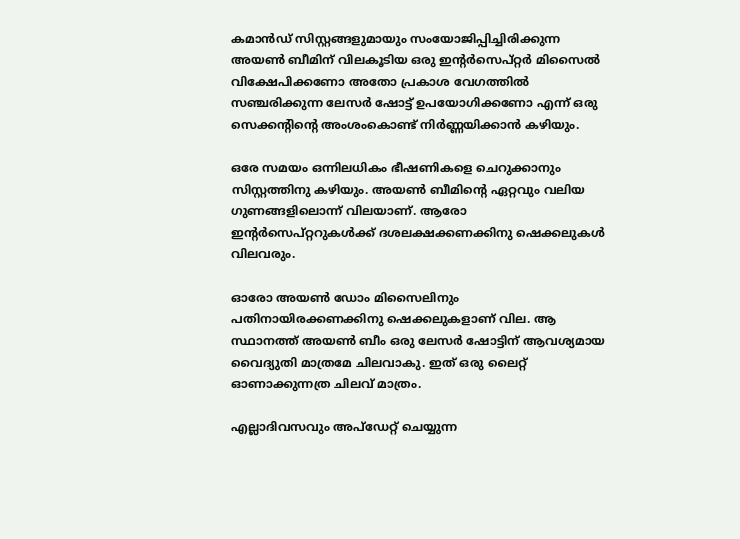കമാന്‍ഡ് സിസ്റ്റങ്ങളുമായും സംയോജിപ്പിച്ചിരിക്കുന്ന അയണ്‍ ബീമിന് വിലകൂടിയ ഒരു ഇന്റര്‍സെപ്റ്റര്‍ മിസൈല്‍ വിക്ഷേപിക്കണോ അതോ പ്രകാശ വേഗത്തില്‍ സഞ്ചരിക്കുന്ന ലേസര്‍ ഷോട്ട് ഉപയോഗിക്കണോ എന്ന് ഒരു സെക്കന്റിന്റെ അംശംകൊണ്ട് നിര്‍ണ്ണയിക്കാന്‍ കഴിയും.

ഒരേ സമയം ഒന്നിലധികം ഭീഷണികളെ ചെറുക്കാനും സിസ്റ്റത്തിനു കഴിയും. അയണ്‍ ബീമിന്റെ ഏറ്റവും വലിയ ഗുണങ്ങളിലൊന്ന് വിലയാണ്. ആരോ ഇന്റര്‍സെപ്റ്ററുകള്‍ക്ക് ദശലക്ഷക്കണക്കിനു ഷെക്കലുകള്‍ വിലവരും.

ഓരോ അയണ്‍ ഡോം മിസൈലിനും പതിനായിരക്കണക്കിനു ഷെക്കലുകളാണ് വില. ആ സ്ഥാനത്ത് അയണ്‍ ബീം ഒരു ലേസര്‍ ഷോട്ടിന് ആവശ്യമായ വൈദ്യുതി മാത്രമേ ചിലവാകു. ഇത് ഒരു ലൈറ്റ് ഓണാക്കുന്നത്ര ചിലവ് മാത്രം.

എല്ലാദിവസവും അപ്ഡേറ്റ് ചെയ്യുന്ന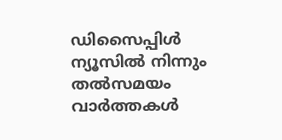ഡിസൈപ്പിൾ ന്യൂസിൽ നിന്നും തൽസമയം വാർത്തകൾ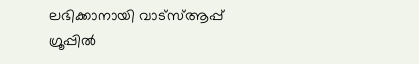ലഭിക്കാനായി വാട്സ്ആപ്പ് ഗ്രൂപ്പിൽ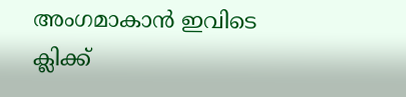അംഗമാകാൻ ഇവിടെ ക്ലിക്ക്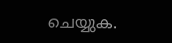ചെയ്യുക.